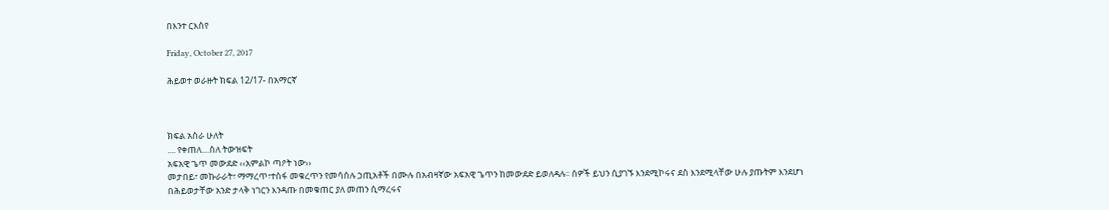በእንተ ርእስየ

Friday, October 27, 2017

ሕይወተ ወራዙት ክፍል 12/17- በአማርኛ



ክፍል አስራ ሁለት
.... የቀጠለ....ስለ ትውዝፍት
አፍአዊ ጌጥ መውደድ ‹‹አምልኮ ጣዖት ነው››
መታበይ፣ መኩራራት፣ ማማረጥ፣ተስፋ መቁረጥን የመሳሰሉ ኃጢአቶች በሙሉ በአብዛኛው አፍአዊ ጌጥን ከመውደድ ይወለዳሉ፡፡ ሰዎች ይህን ሲያገኙ እንደሚኮሩና ደስ እንደሚላቸው ሁሉ ያጡትም እንደሆነ በሕይወታቸው አንድ ታላቅ ነገርን እንዳጡ በመቁጠር ያለ መጠን ሲማረሩና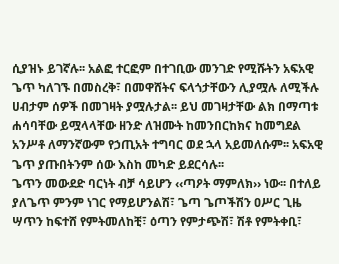ሲያዝኑ ይገኛሉ፡፡ አልፎ ተርፎም በተገቢው መንገድ የሚሹትን አፍአዊ ጌጥ ካለገኙ በመስረቅ፣ በመዋሸትና ፍላጎታቸውን ሊያሟሉ ለሚችሉ ሀብታም ሰዎች በመገዛት ያሟሉታል፡፡ ይህ መገዛታቸው ልክ በማጣቱ ሐሳባቸው ይሟላላቸው ዘንድ ለዝሙት ከመንበርከክና ከመግደል አንሥቶ ለማንኛውም የኃጢአት ተግባር ወደ ኋላ አይመለሱም፡፡ አፍአዊ ጌጥ ያጡበትንም ሰው እስከ መካድ ይደርሳሉ፡፡
ጌጥን መውደድ ባርነት ብቻ ሳይሆን ‹‹ጣዖት ማምለክ›› ነው፡፡ በተለይ ያለጌጥ ምንም ነገር የማይሆንልሽ፣ ጌጣ ጌጦችሽን ዐሥር ጊዜ ሣጥን ከፍተሸ የምትመለከቺ፣ ዕጣን የምታጭሽ፣ ሽቶ የምትቀቢ፣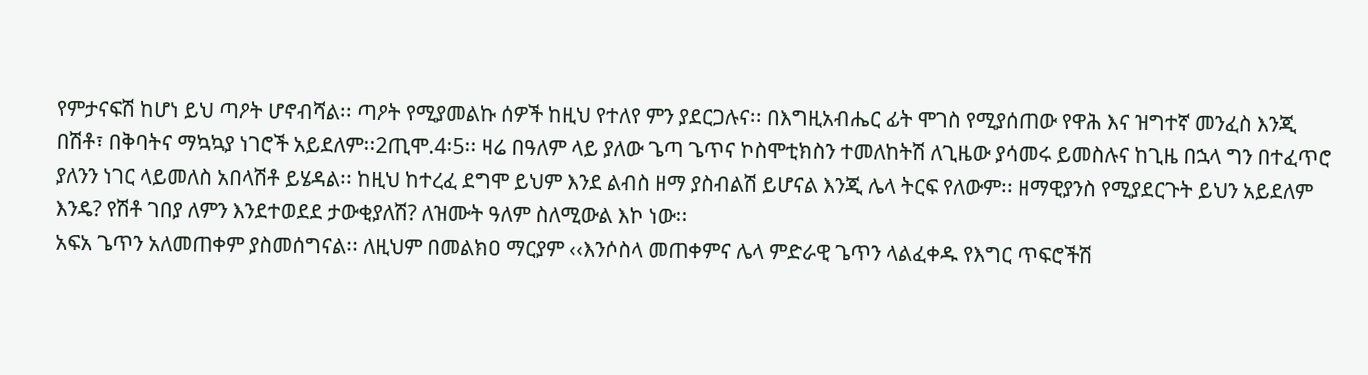የምታናፍሽ ከሆነ ይህ ጣዖት ሆኖብሻል፡፡ ጣዖት የሚያመልኩ ሰዎች ከዚህ የተለየ ምን ያደርጋሉና፡፡ በእግዚአብሔር ፊት ሞገስ የሚያሰጠው የዋሕ እና ዝግተኛ መንፈስ እንጂ በሽቶ፣ በቅባትና ማኳኳያ ነገሮች አይደለም፡፡2ጢሞ.4፡5፡፡ ዛሬ በዓለም ላይ ያለው ጌጣ ጌጥና ኮስሞቲክስን ተመለከትሽ ለጊዜው ያሳመሩ ይመስሉና ከጊዜ በኋላ ግን በተፈጥሮ ያለንን ነገር ላይመለስ አበላሽቶ ይሄዳል፡፡ ከዚህ ከተረፈ ደግሞ ይህም እንደ ልብስ ዘማ ያስብልሽ ይሆናል እንጂ ሌላ ትርፍ የለውም፡፡ ዘማዊያንስ የሚያደርጉት ይህን አይደለም እንዴ? የሽቶ ገበያ ለምን እንደተወደደ ታውቂያለሽ? ለዝሙት ዓለም ስለሚውል እኮ ነው፡፡
አፍአ ጌጥን አለመጠቀም ያስመሰግናል፡፡ ለዚህም በመልክዐ ማርያም ‹‹እንሶስላ መጠቀምና ሌላ ምድራዊ ጌጥን ላልፈቀዱ የእግር ጥፍሮችሽ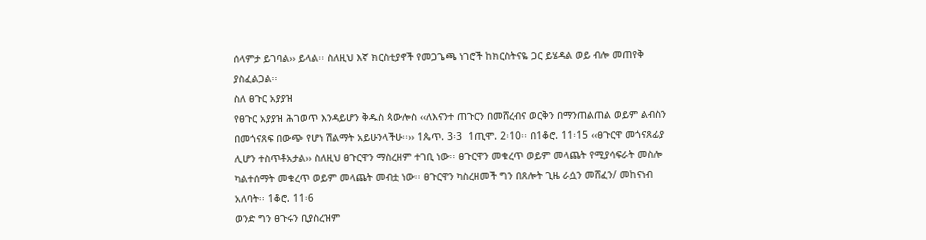ሰላምታ ይገባል›› ይላል፡፡ ስለዚህ እኛ ክርስቲያኖች የመጋጌጫ ነገሮች ከክርስትናዬ ጋር ይሄዳል ወይ ብሎ መጠየቅ ያስፈልጋል፡፡
ስለ ፀጉር አያያዝ
የፀጉር አያያዝ ሕገወጥ እንዳይሆን ቅዱስ ጳውሎስ ‹‹ለእናንተ ጠጉርን በመሸረብና ወርቅን በማንጠልጠል ወይም ልብስን በመጎናጸፍ በውጭ የሆነ ሽልማት አይሁንላችሁ፡፡›› 1ጴጥ. 3፡3  1ጢሞ. 2፡10፡፡ በ1ቆሮ. 11፡15 ‹‹ፀጉርዋ መጎናጸፊያ ሊሆን ተስጥቶአታል›› ስለዚህ ፀጉርዋን ማስረዘም ተገቢ ነው፡፡ ፀጉርዋን መቁረጥ ወይም መላጨት የሚያሳፍራት መስሎ ካልተሰማት መቁረጥ ወይም መላጨት መብቷ ነው፡፡ ፀጉርዋን ካስረዘመች ግን በጸሎት ጊዜ ራሷን መሸፈን/ መከናነብ አለባት፡፡ 1ቆሮ. 11፡6
ወንድ ግን ፀጉሩን ቢያስረዝም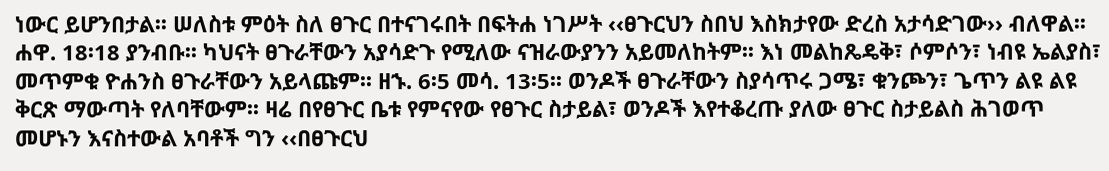ነውር ይሆንበታል፡፡ ሠለስቱ ምዕት ስለ ፀጉር በተናገሩበት በፍትሐ ነገሥት ‹‹ፀጉርህን ስበህ እስክታየው ድረስ አታሳድገው›› ብለዋል፡፡ ሐዋ. 18፡18 ያንብቡ፡፡ ካህናት ፀጉራቸውን አያሳድጉ የሚለው ናዝራውያንን አይመለከትም፡፡ እነ መልከጼዴቅ፣ ሶምሶን፣ ነብዩ ኤልያስ፣ መጥምቁ ዮሐንስ ፀጉራቸውን አይላጩም፡፡ ዘኁ. 6፡5 መሳ. 13፡5፡፡ ወንዶች ፀጉራቸውን ስያሳጥሩ ጋሜ፣ ቁንጮን፣ ጌጥን ልዩ ልዩ ቅርጽ ማውጣት የለባቸውም፡፡ ዛሬ በየፀጉር ቤቱ የምናየው የፀጉር ስታይል፣ ወንዶች እየተቆረጡ ያለው ፀጉር ስታይልስ ሕገወጥ መሆኑን እናስተውል አባቶች ግን ‹‹በፀጉርህ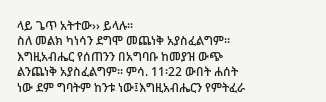ላይ ጌጥ አትተው›› ይላሉ፡፡
ስለ መልክ ካነሳን ደግሞ መጨነቅ አያስፈልግም፡፡ እግዚአብሔር የሰጠንን በአግባቡ ከመያዝ ውጭ ልንጨነቅ አያስፈልግም፡፡ ምሳ. 11፡22 ውበት ሐሰት ነው ደም ግባትም ከንቱ ነው፤እግዚአብሔርን የምትፈራ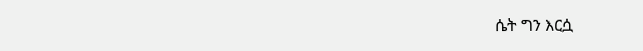ሴት ግን እርሷ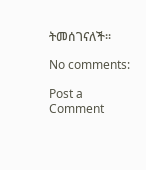ትመሰገናለች፡፡

No comments:

Post a Comment